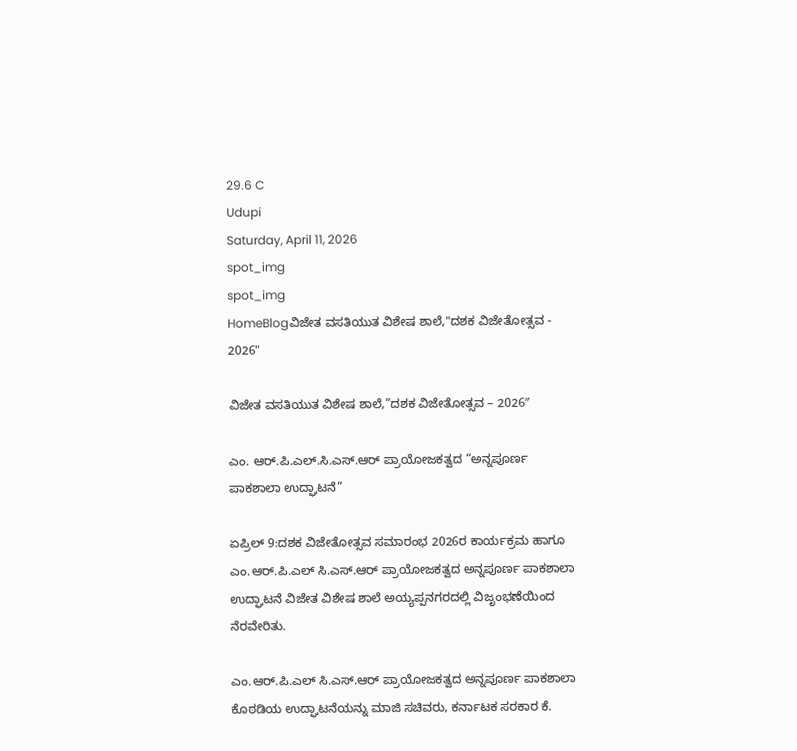29.6 C
Udupi
Saturday, April 11, 2026
spot_img
spot_img
HomeBlogವಿಜೇತ ವಸತಿಯುತ ವಿಶೇಷ ಶಾಲೆ,"ದಶಕ ವಿಜೇತೋತ್ಸವ - 2026"

ವಿಜೇತ ವಸತಿಯುತ ವಿಶೇಷ ಶಾಲೆ,”ದಶಕ ವಿಜೇತೋತ್ಸವ – 2026″

ಎಂ. ಆರ್.ಪಿ.ಎಲ್.ಸಿ.ಎಸ್.ಆರ್ ಪ್ರಾಯೋಜಕತ್ವದ “ಅನ್ನಪೂರ್ಣ ಪಾಕಶಾಲಾ ಉದ್ಘಾಟನೆ”

ಏಪ್ರಿಲ್ 9:ದಶಕ ವಿಜೇತೋತ್ಸವ ಸಮಾರಂಭ 2026ರ ಕಾರ್ಯಕ್ರಮ ಹಾಗೂ ಎಂ.ಆರ್.ಪಿ.ಎಲ್ ಸಿ.ಎಸ್.ಆರ್ ಪ್ರಾಯೋಜಕತ್ವದ ಅನ್ನಪೂರ್ಣ ಪಾಕಶಾಲಾ ಉದ್ಘಾಟನೆ ವಿಜೇತ ವಿಶೇಷ ಶಾಲೆ ಅಯ್ಯಪ್ಪನಗರದಲ್ಲಿ ವಿಜೃಂಭಣೆಯಿಂದ ನೆರವೇರಿತು.

ಎಂ.ಆರ್.ಪಿ.ಎಲ್ ಸಿ.ಎಸ್.ಆರ್ ಪ್ರಾಯೋಜಕತ್ವದ ಅನ್ನಪೂರ್ಣ ಪಾಕಶಾಲಾ ಕೊಠಡಿಯ ಉದ್ಘಾಟನೆಯನ್ನು ಮಾಜಿ ಸಚಿವರು, ಕರ್ನಾಟಕ ಸರಕಾರ ಕೆ.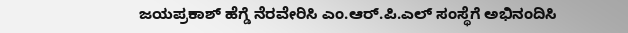ಜಯಪ್ರಕಾಶ್ ಹೆಗ್ಡೆ ನೆರವೇರಿಸಿ ಎಂ.ಆರ್.ಪಿ.ಎಲ್ ಸಂಸ್ಥೆಗೆ ಅಭಿನಂದಿಸಿ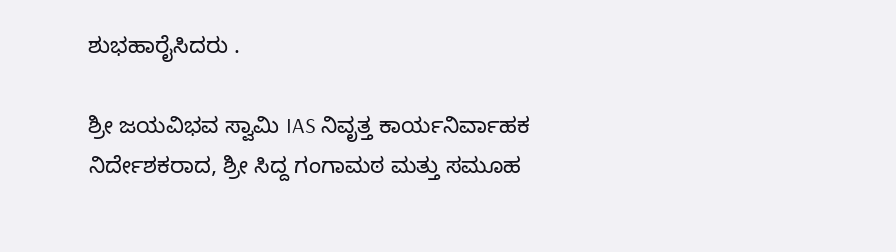ಶುಭಹಾರೈಸಿದರು .

ಶ್ರೀ ಜಯವಿಭವ ಸ್ವಾಮಿ IAS ನಿವೃತ್ತ ಕಾರ್ಯನಿರ್ವಾಹಕ ನಿರ್ದೇಶಕರಾದ, ಶ್ರೀ ಸಿದ್ದ ಗಂಗಾಮಠ ಮತ್ತು ಸಮೂಹ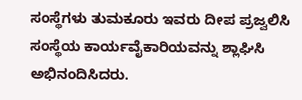ಸಂಸ್ಥೆಗಳು ತುಮಕೂರು ಇವರು ದೀಪ ಪ್ರಜ್ವಲಿಸಿ ಸಂಸ್ಥೆಯ ಕಾರ್ಯವೈಕಾರಿಯವನ್ನು ಶ್ಲಾಘಿಸಿ ಅಭಿನಂದಿಸಿದರು.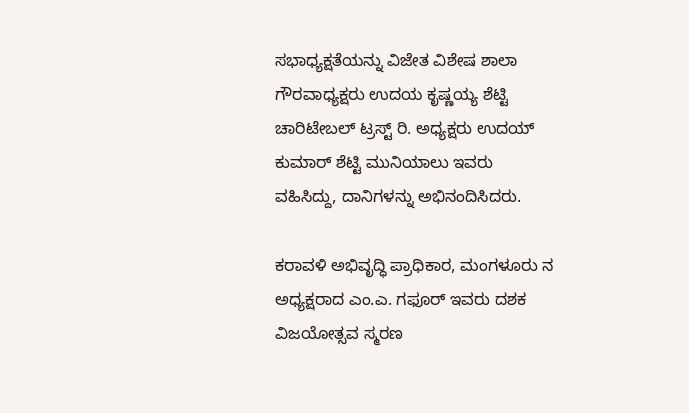ಸಭಾಧ್ಯಕ್ಷತೆಯನ್ನು ವಿಜೇತ ವಿಶೇಷ ಶಾಲಾ ಗೌರವಾಧ್ಯಕ್ಷರು ಉದಯ ಕೃಷ್ಣಯ್ಯ ಶೆಟ್ಟಿ ಚಾರಿಟೇಬಲ್ ಟ್ರಸ್ಟ್ ರಿ. ಅಧ್ಯಕ್ಷರು ಉದಯ್ ಕುಮಾರ್ ಶೆಟ್ಟಿ ಮುನಿಯಾಲು ಇವರು ವಹಿಸಿದ್ದು, ದಾನಿಗಳನ್ನು ಅಭಿನಂದಿಸಿದರು.

ಕರಾವಳಿ ಅಭಿವೃದ್ಧಿ ಪ್ರಾಧಿಕಾರ, ಮಂಗಳೂರು ನ ಅಧ್ಯಕ್ಷರಾದ ಎಂ.ಎ. ಗಫೂರ್ ಇವರು ದಶಕ ವಿಜಯೋತ್ಸವ ಸ್ಮರಣ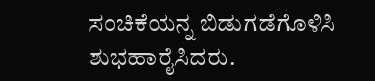ಸಂಚಿಕೆಯನ್ನ ಬಿಡುಗಡೆಗೊಳಿಸಿ ಶುಭಹಾರೈಸಿದರು.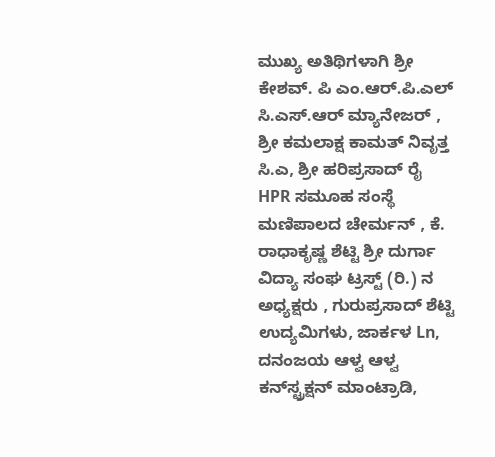ಮುಖ್ಯ ಅತಿಥಿಗಳಾಗಿ ಶ್ರೀ ಕೇಶವ್. ಪಿ ಎಂ.ಆರ್.ಪಿ.ಎಲ್ ಸಿ.ಎಸ್.ಆರ್ ಮ್ಯಾನೇಜರ್ , ಶ್ರೀ ಕಮಲಾಕ್ಷ ಕಾಮತ್ ನಿವೃತ್ತ ಸಿ.ಎ, ಶ್ರೀ ಹರಿಪ್ರಸಾದ್ ರೈ HPR ಸಮೂಹ ಸಂಸ್ಥೆ ಮಣಿಪಾಲದ ಚೇರ್ಮನ್ , ಕೆ. ರಾಧಾಕೃಷ್ಣ ಶೆಟ್ಟಿ ಶ್ರೀ ದುರ್ಗಾ ವಿದ್ಯಾ ಸಂಘ ಟ್ರಸ್ಟ್ (ರಿ.) ನ ಅಧ್ಯಕ್ಷರು , ಗುರುಪ್ರಸಾದ್ ಶೆಟ್ಟಿ ಉದ್ಯಮಿಗಳು, ಜಾರ್ಕಳ Ln, ದನಂಜಯ ಆಳ್ವ ಆಳ್ವ ಕನ್‌ಸ್ಟ್ರಕ್ಷನ್ ಮಾಂಟ್ರಾಡಿ,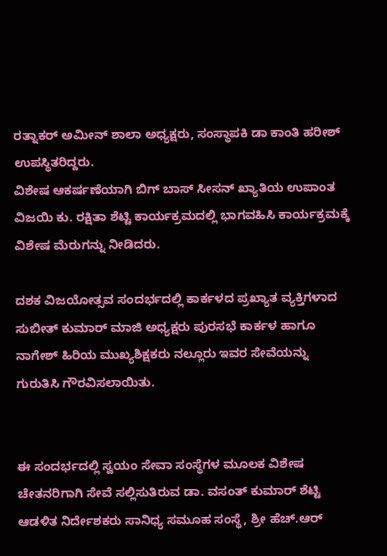ರತ್ನಾಕರ್ ಅಮೀನ್ ಶಾಲಾ ಅಧ್ಯಕ್ಷರು, ಸಂಸ್ಥಾಪಕಿ ಡಾ ಕಾಂತಿ ಹರೀಶ್ ಉಪಸ್ಥಿತರಿದ್ದರು.
ವಿಶೇಷ ಆಕರ್ಷಣೆಯಾಗಿ ಬಿಗ್ ಬಾಸ್ ಸೀಸನ್ ಖ್ಯಾತಿಯ ಉಪಾಂತ ವಿಜಯಿ ಕು. ರಕ್ಷಿತಾ ಶೆಟ್ಟಿ ಕಾರ್ಯಕ್ರಮದಲ್ಲಿ ಭಾಗವಹಿಸಿ ಕಾರ್ಯಕ್ರಮಕ್ಕೆ ವಿಶೇಷ ಮೆರುಗನ್ನು ನೀಡಿದರು.

ದಶಕ ವಿಜಯೋತ್ಸವ ಸಂದರ್ಭದಲ್ಲಿ ಕಾರ್ಕಳದ ಪ್ರಖ್ಯಾತ ವ್ಯಕ್ತಿಗಳಾದ ಸುಬೀತ್ ಕುಮಾರ್ ಮಾಜಿ ಅಧ್ಯಕ್ಷರು ಪುರಸಭೆ ಕಾರ್ಕಳ ಹಾಗೂ ನಾಗೇಶ್ ಹಿರಿಯ ಮುಖ್ಯಶಿಕ್ಷಕರು ನಲ್ಲೂರು ಇವರ ಸೇವೆಯನ್ನು ಗುರುತಿಸಿ ಗೌರವಿಸಲಾಯಿತು.


ಈ ಸಂದರ್ಭದಲ್ಲಿ ಸ್ವಯಂ ಸೇವಾ ಸಂಸ್ಥೆಗಳ ಮೂಲಕ ವಿಶೇಷ ಚೇತನರಿಗಾಗಿ ಸೇವೆ ಸಲ್ಲಿಸುತಿರುವ ಡಾ. ವಸಂತ್ ಕುಮಾರ್ ಶೆಟ್ಟಿ ಆಡಳಿತ ನಿರ್ದೇಶಕರು ಸಾನಿಧ್ಯ ಸಮೂಹ ಸಂಸ್ಥೆ, ಶ್ರೀ ಹೆಚ್.ಆರ್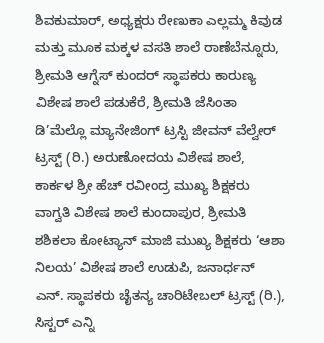ಶಿವಕುಮಾರ್, ಅಧ್ಯಕ್ಷರು ರೇಣುಕಾ ಎಲ್ಲಮ್ಮ ಕಿವುಡ ಮತ್ತು ಮೂಕ ಮಕ್ಕಳ ವಸತಿ ಶಾಲೆ ರಾಣೆಬೆನ್ನೂರು, ಶ್ರೀಮತಿ ಆಗ್ನೆಸ್ ಕುಂದರ್ ಸ್ಥಾಪಕರು ಕಾರುಣ್ಯ ವಿಶೇಷ ಶಾಲೆ ಪಡುಕೆರೆ, ಶ್ರೀಮತಿ ಜೆಸಿಂತಾ ಡಿ’ಮೆಲ್ಲೊ ಮ್ಯಾನೇಜಿಂಗ್ ಟ್ರಸ್ಟಿ ಜೀವನ್ ವೆಲ್ವೇರ್ ಟ್ರಸ್ಟ್ (ರಿ.) ಅರುಣೋದಯ ವಿಶೇಷ ಶಾಲೆ, ಕಾರ್ಕಳ ಶ್ರೀ ಹೆಚ್ ರವೀಂದ್ರ ಮುಖ್ಯ ಶಿಕ್ಷಕರು ವಾಗ್ವತಿ ವಿಶೇಷ ಶಾಲೆ ಕುಂದಾಪುರ, ಶ್ರೀಮತಿ ಶಶಿಕಲಾ ಕೋಟ್ಯಾನ್ ಮಾಜಿ ಮುಖ್ಯ ಶಿಕ್ಷಕರು ‘ಆಶಾ ನಿಲಯ’ ವಿಶೇಷ ಶಾಲೆ ಉಡುಪಿ, ಜನಾರ್ಧನ್ ಎನ್. ಸ್ಥಾಪಕರು ಚೈತನ್ಯ ಚಾರಿಟೇಬಲ್ ಟ್ರಸ್ಟ್ (ರಿ.), ಸಿಸ್ಟರ್ ಎನ್ನಿ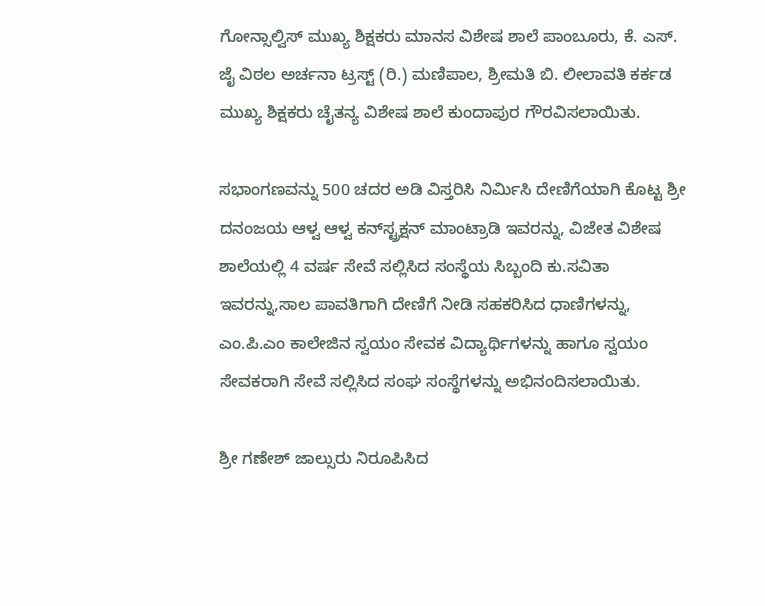ಗೋನ್ಸಾಲ್ವಿಸ್ ಮುಖ್ಯ ಶಿಕ್ಷಕರು ಮಾನಸ ವಿಶೇಷ ಶಾಲೆ ಪಾಂಬೂರು, ಕೆ. ಎಸ್. ಜೈ ವಿಠಲ ಅರ್ಚನಾ ಟ್ರಸ್ಟ್ (ರಿ.) ಮಣಿಪಾಲ, ಶ್ರೀಮತಿ ಬಿ. ಲೀಲಾವತಿ ಕರ್ಕಡ ಮುಖ್ಯ ಶಿಕ್ಷಕರು ಚೈತನ್ಯ ವಿಶೇಷ ಶಾಲೆ ಕುಂದಾಪುರ ಗೌರವಿಸಲಾಯಿತು.

ಸಭಾಂಗಣವನ್ನು 500 ಚದರ ಅಡಿ ವಿಸ್ತರಿಸಿ ನಿರ್ಮಿಸಿ ದೇಣಿಗೆಯಾಗಿ ಕೊಟ್ಟ ಶ್ರೀ ದನಂಜಯ ಆಳ್ವ ಆಳ್ವ ಕನ್‌ಸ್ಟ್ರಕ್ಷನ್ ಮಾಂಟ್ರಾಡಿ ಇವರನ್ನು, ವಿಜೇತ ವಿಶೇಷ ಶಾಲೆಯಲ್ಲಿ 4 ವರ್ಷ ಸೇವೆ ಸಲ್ಲಿಸಿದ ಸಂಸ್ಥೆಯ ಸಿಬ್ಬಂದಿ ಕು.ಸವಿತಾ ಇವರನ್ನು,ಸಾಲ ಪಾವತಿಗಾಗಿ ದೇಣಿಗೆ ನೀಡಿ ಸಹಕರಿಸಿದ ಧಾಣಿಗಳನ್ನು, ಎಂ.ಪಿ.ಎಂ ಕಾಲೇಜಿನ ಸ್ವಯಂ ಸೇವಕ ವಿದ್ಯಾರ್ಥಿಗಳನ್ನು ಹಾಗೂ ಸ್ವಯಂ ಸೇವಕರಾಗಿ ಸೇವೆ ಸಲ್ಲಿಸಿದ ಸಂಘ ಸಂಸ್ಥೆಗಳನ್ನು ಅಭಿನಂದಿಸಲಾಯಿತು.

ಶ್ರೀ ಗಣೇಶ್ ಜಾಲ್ಸುರು ನಿರೂಪಿಸಿದ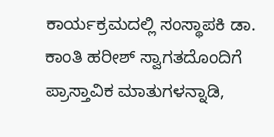ಕಾರ್ಯಕ್ರಮದಲ್ಲಿ ಸಂಸ್ಥಾಪಕಿ ಡಾ. ಕಾಂತಿ ಹರೀಶ್ ಸ್ವಾಗತದೊಂದಿಗೆ ಪ್ರಾಸ್ತಾವಿಕ ಮಾತುಗಳನ್ನಾಡಿ,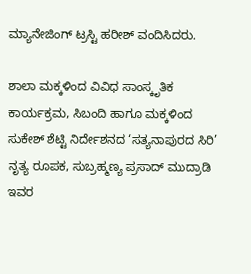ಮ್ಯಾನೇಜಿಂಗ್ ಟ್ರಸ್ಟಿ ಹರೀಶ್ ವಂದಿಸಿದರು.

ಶಾಲಾ ಮಕ್ಕಳಿಂದ ವಿವಿಧ ಸಾಂಸ್ಕೃತಿಕ ಕಾರ್ಯಕ್ರಮ, ಸಿಬಂದಿ ಹಾಗೂ ಮಕ್ಕಳಿಂದ ಸುಕೇಶ್ ಶೆಟ್ಟಿ ನಿರ್ದೇಶನದ ‘ಸತ್ಯನಾಪುರದ ಸಿರಿ’ ನೃತ್ಯ ರೂಪಕ, ಸುಬ್ರಹ್ಮಣ್ಯ ಪ್ರಸಾದ್ ಮುದ್ರಾಡಿ ಇವರ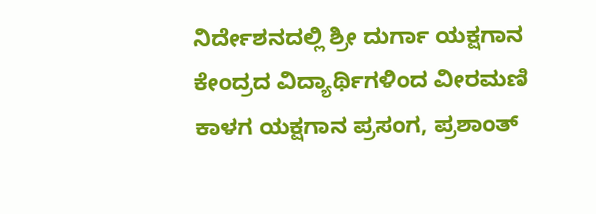ನಿರ್ದೇಶನದಲ್ಲಿ ಶ್ರೀ ದುರ್ಗಾ ಯಕ್ಷಗಾನ ಕೇಂದ್ರದ ವಿದ್ಯಾರ್ಥಿಗಳಿಂದ ವೀರಮಣಿ ಕಾಳಗ ಯಕ್ಷಗಾನ ಪ್ರಸಂಗ, ಪ್ರಶಾಂತ್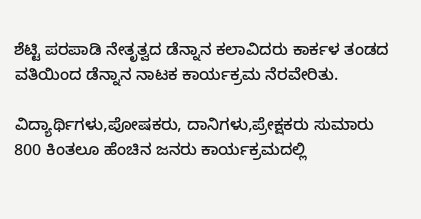ಶೆಟ್ಟಿ ಪರಪಾಡಿ ನೇತೃತ್ವದ ಡೆನ್ನಾನ ಕಲಾವಿದರು ಕಾರ್ಕಳ ತಂಡದ ವತಿಯಿಂದ ಡೆನ್ನಾನ ನಾಟಕ ಕಾರ್ಯಕ್ರಮ ನೆರವೇರಿತು.

ವಿದ್ಯಾರ್ಥಿಗಳು,ಪೋಷಕರು, ದಾನಿಗಳು,ಪ್ರೇಕ್ಷಕರು ಸುಮಾರು 800 ಕಿಂತಲೂ ಹೆಂಚಿನ ಜನರು ಕಾರ್ಯಕ್ರಮದಲ್ಲಿ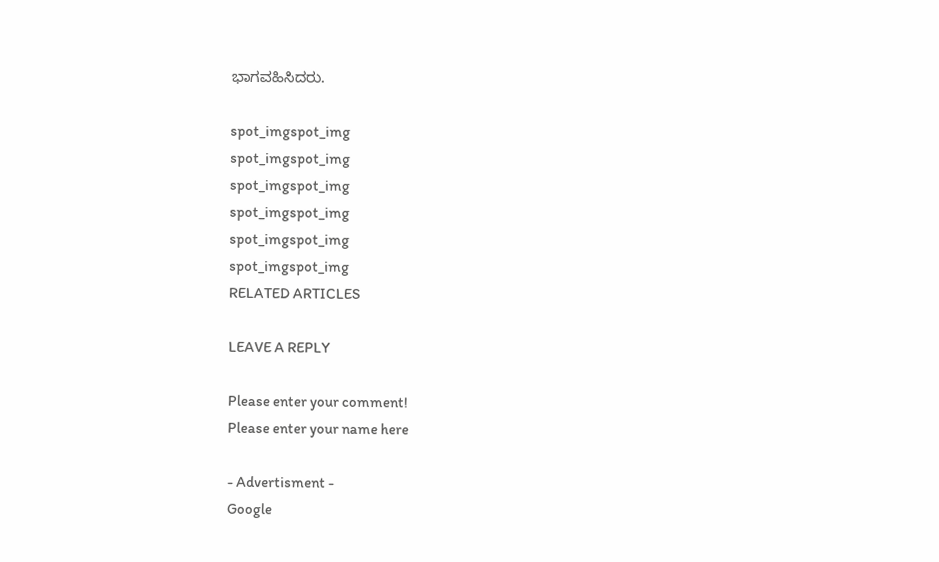ಭಾಗವಹಿಸಿದರು.

spot_imgspot_img
spot_imgspot_img
spot_imgspot_img
spot_imgspot_img
spot_imgspot_img
spot_imgspot_img
RELATED ARTICLES

LEAVE A REPLY

Please enter your comment!
Please enter your name here

- Advertisment -
Google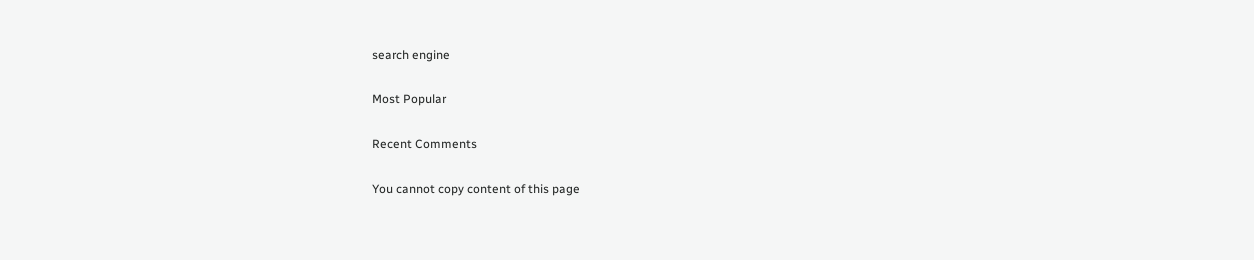search engine

Most Popular

Recent Comments

You cannot copy content of this page